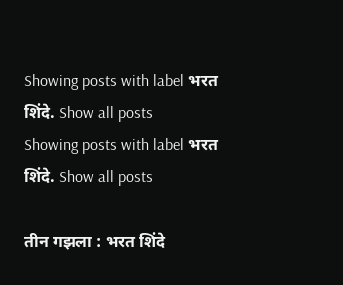Showing posts with label भरत शिंदे. Show all posts
Showing posts with label भरत शिंदे. Show all posts

तीन गझला : भरत शिंदे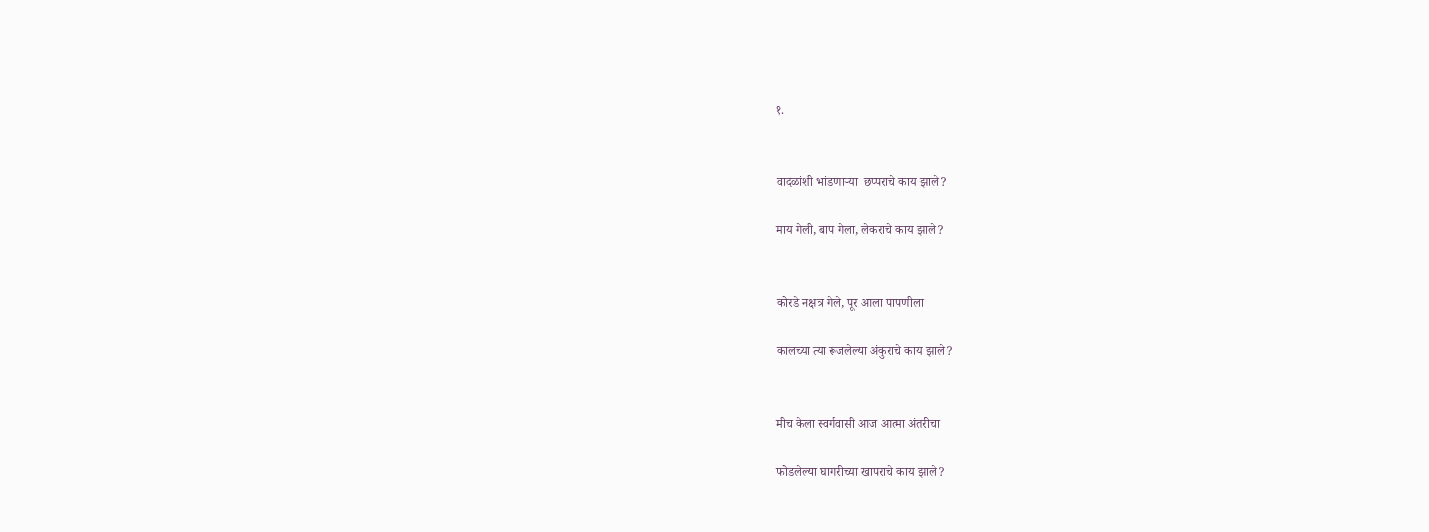१.


वादळांशी भांडणाऱ्या  छप्पराचे काय झाले?

माय गेली, बाप गेला, लेकराचे काय झाले?


कोरडे नक्षत्र गेले, पूर आला पापणीला

कालच्या त्या रूजलेल्या अंकुराचे काय झाले?


मीच केला स्वर्गवासी आज आत्मा अंतरीचा

फोडलेल्या घागरीच्या खापराचे काय झाले?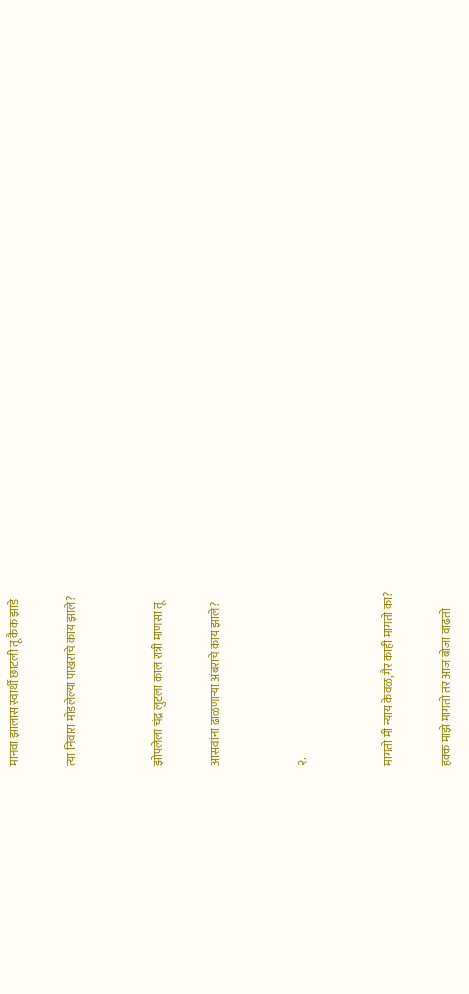मानवा झालास स्वार्थी छाटली तू कैक झाडे

त्या निवारा मोडलेल्या पाखराचे काय झाले?


झोपलेला चंद्र लुटला काल रात्री माणसा तू

आसवांना ढाळणाऱ्या अंबराचे काय झाले?


२.


मागतो मी न्याय केवळ,गैर काही मागतो का?

हक्क माझे मागतो तर आज बोजा वाढतो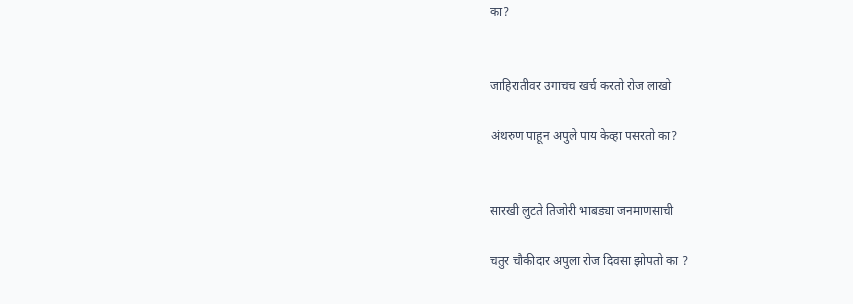का?


जाहिरातीवर उगाचच खर्च करतो रोज लाखो

अंथरुण पाहून अपुले पाय केव्हा पसरतो का?


सारखी लुटते तिजोरी भाबड्या जनमाणसाची

चतुर चौकीदार अपुला रोज दिवसा झोपतो का ?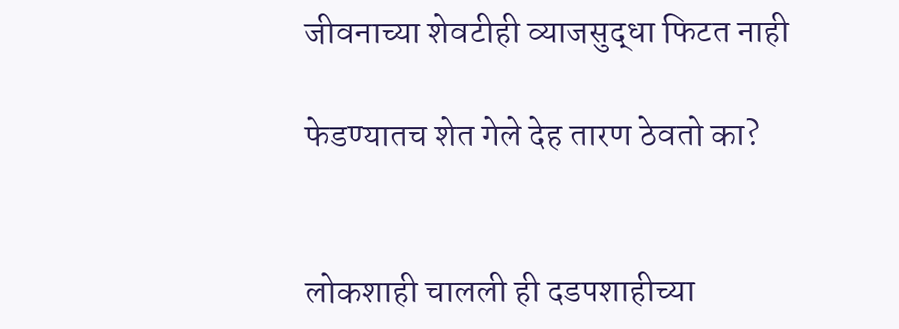जीवनाच्या शेवटीही व्याजसुद्धा फिटत नाही

फेडण्यातच शेत गेले देह तारण ठेवतो का?


लोकशाही चालली ही दडपशाहीच्या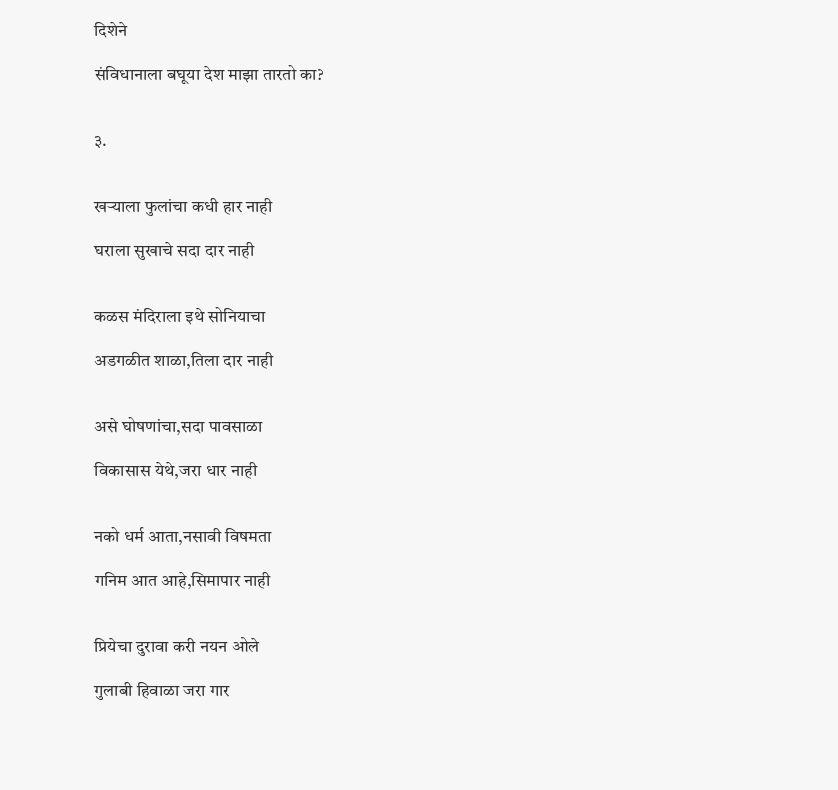दिशेने

संविधानाला बघूया देश माझा तारतो का?


३.


खर्‍याला फुलांचा कधी हार नाही

घराला सुखाचे सदा दार नाही


कळस मंदिराला इथे सोनियाचा

अडगळीत शाळा,तिला दार नाही


असे घोषणांचा,सदा पावसाळा

विकासास येथे,जरा धार नाही


नको धर्म आता,नसावी विषमता

गनिम आत आहे,सिमापार नाही


प्रियेचा दुरावा करी नयन ओले

गुलाबी हिवाळा जरा गार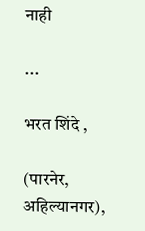नाही

...

भरत शिंदे ,

(पारनेर, अहिल्यानगर),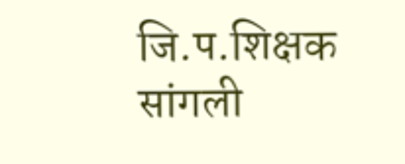जि.प.शिक्षक सांगली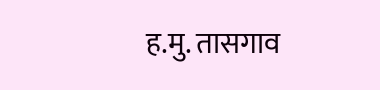ह.मु. तासगाव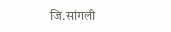जि.सांगली